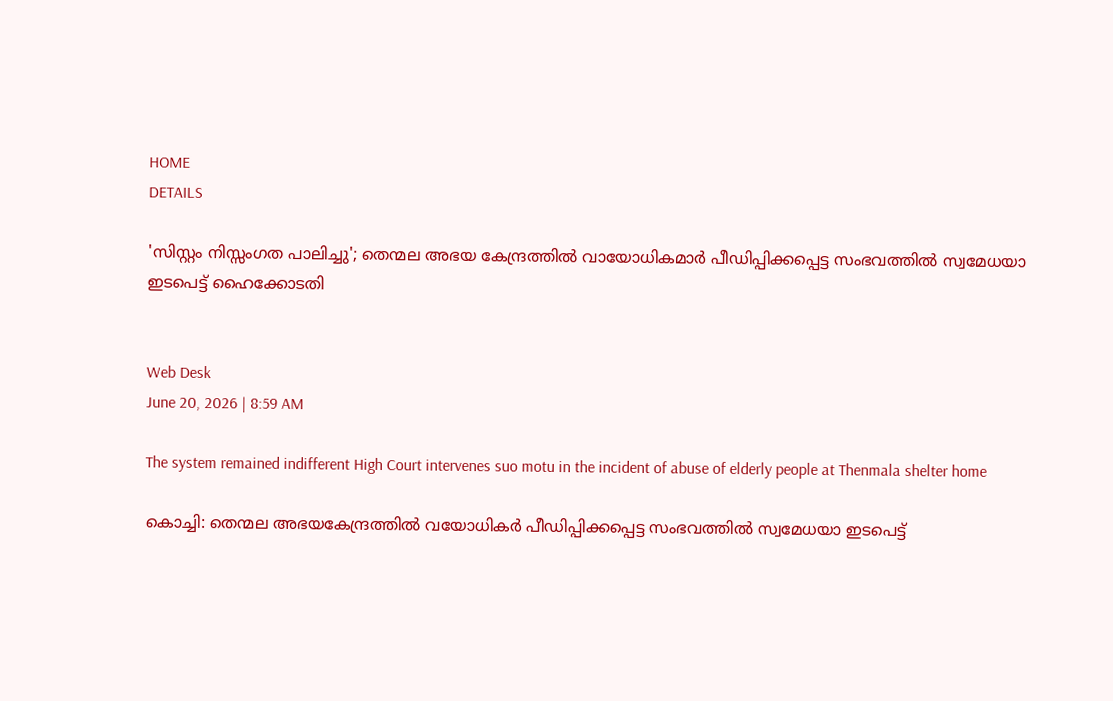HOME
DETAILS

'സിസ്റ്റം നിസ്സംഗത പാലിച്ചു'; തെന്മല അഭയ കേന്ദ്രത്തിൽ വായോധികമാർ പീഡിപ്പിക്കപ്പെട്ട സംഭവത്തില്‍ സ്വമേധയാ ഇടപെട്ട് ഹൈക്കോടതി


Web Desk
June 20, 2026 | 8:59 AM

The system remained indifferent High Court intervenes suo motu in the incident of abuse of elderly people at Thenmala shelter home

കൊച്ചി: തെന്മല അഭയകേന്ദ്രത്തില്‍ വയോധികര്‍ പീഡിപ്പിക്കപ്പെട്ട സംഭവത്തില്‍ സ്വമേധയാ ഇടപെട്ട്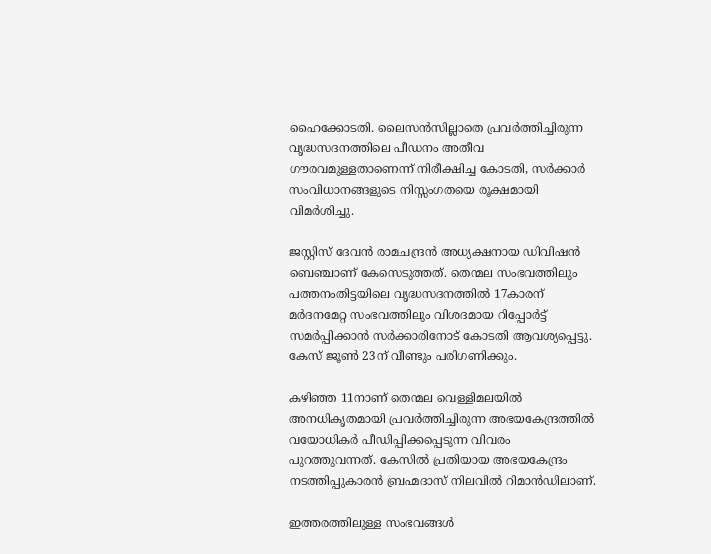ഹൈക്കോടതി. ലൈസന്‍സില്ലാതെ പ്രവര്‍ത്തിച്ചിരുന്ന വൃദ്ധസദനത്തിലെ പീഡനം അതീവ ഗൗരവമുള്ളതാണെന്ന് നിരീക്ഷിച്ച കോടതി, സര്‍ക്കാര്‍ സംവിധാനങ്ങളുടെ നിസ്സംഗതയെ രൂക്ഷമായി വിമര്‍ശിച്ചു.

ജസ്റ്റിസ് ദേവന്‍ രാമചന്ദ്രന്‍ അധ്യക്ഷനായ ഡിവിഷന്‍ ബെഞ്ചാണ് കേസെടുത്തത്. തെന്മല സംഭവത്തിലും പത്തനംതിട്ടയിലെ വൃദ്ധസദനത്തില്‍ 17കാരന് മര്‍ദനമേറ്റ സംഭവത്തിലും വിശദമായ റിപ്പോര്‍ട്ട് സമര്‍പ്പിക്കാന്‍ സര്‍ക്കാരിനോട് കോടതി ആവശ്യപ്പെട്ടു. കേസ് ജൂണ്‍ 23ന് വീണ്ടും പരിഗണിക്കും.

കഴിഞ്ഞ 11നാണ് തെന്മല വെള്ളിമലയില്‍ അനധികൃതമായി പ്രവര്‍ത്തിച്ചിരുന്ന അഭയകേന്ദ്രത്തില്‍ വയോധികര്‍ പീഡിപ്പിക്കപ്പെടുന്ന വിവരം പുറത്തുവന്നത്. കേസില്‍ പ്രതിയായ അഭയകേന്ദ്രം നടത്തിപ്പുകാരന്‍ ബ്രഹ്മദാസ് നിലവില്‍ റിമാന്‍ഡിലാണ്.

ഇത്തരത്തിലുള്ള സംഭവങ്ങള്‍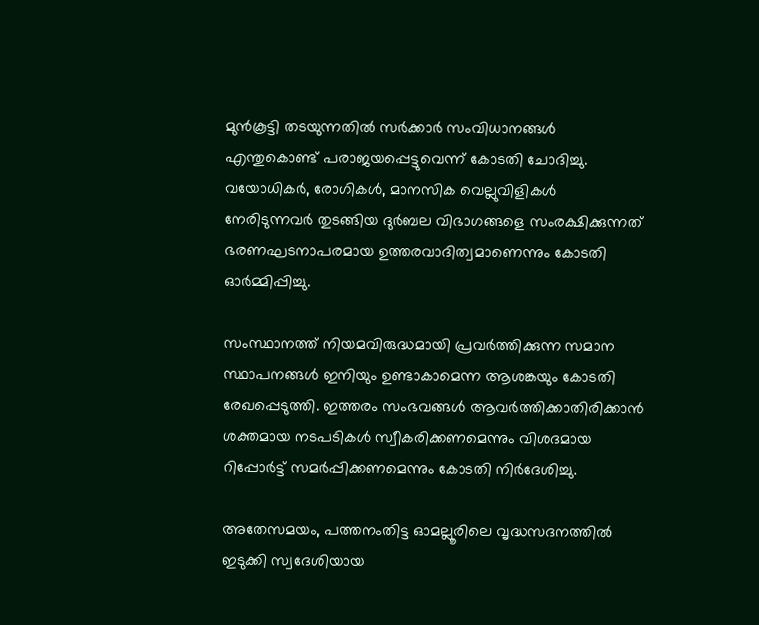മുന്‍കൂട്ടി തടയുന്നതില്‍ സര്‍ക്കാര്‍ സംവിധാനങ്ങള്‍ എന്തുകൊണ്ട് പരാജയപ്പെട്ടുവെന്ന് കോടതി ചോദിച്ചു. വയോധികര്‍, രോഗികള്‍, മാനസിക വെല്ലുവിളികള്‍ നേരിടുന്നവര്‍ തുടങ്ങിയ ദുര്‍ബല വിഭാഗങ്ങളെ സംരക്ഷിക്കുന്നത് ഭരണഘടനാപരമായ ഉത്തരവാദിത്വമാണെന്നും കോടതി ഓര്‍മ്മിപ്പിച്ചു.

സംസ്ഥാനത്ത് നിയമവിരുദ്ധമായി പ്രവര്‍ത്തിക്കുന്ന സമാന സ്ഥാപനങ്ങള്‍ ഇനിയും ഉണ്ടാകാമെന്ന ആശങ്കയും കോടതി രേഖപ്പെടുത്തി. ഇത്തരം സംഭവങ്ങള്‍ ആവര്‍ത്തിക്കാതിരിക്കാന്‍ ശക്തമായ നടപടികള്‍ സ്വീകരിക്കണമെന്നും വിശദമായ റിപ്പോര്‍ട്ട് സമര്‍പ്പിക്കണമെന്നും കോടതി നിര്‍ദേശിച്ചു.

അതേസമയം, പത്തനംതിട്ട ഓമല്ലൂരിലെ വൃദ്ധസദനത്തില്‍ ഇടുക്കി സ്വദേശിയായ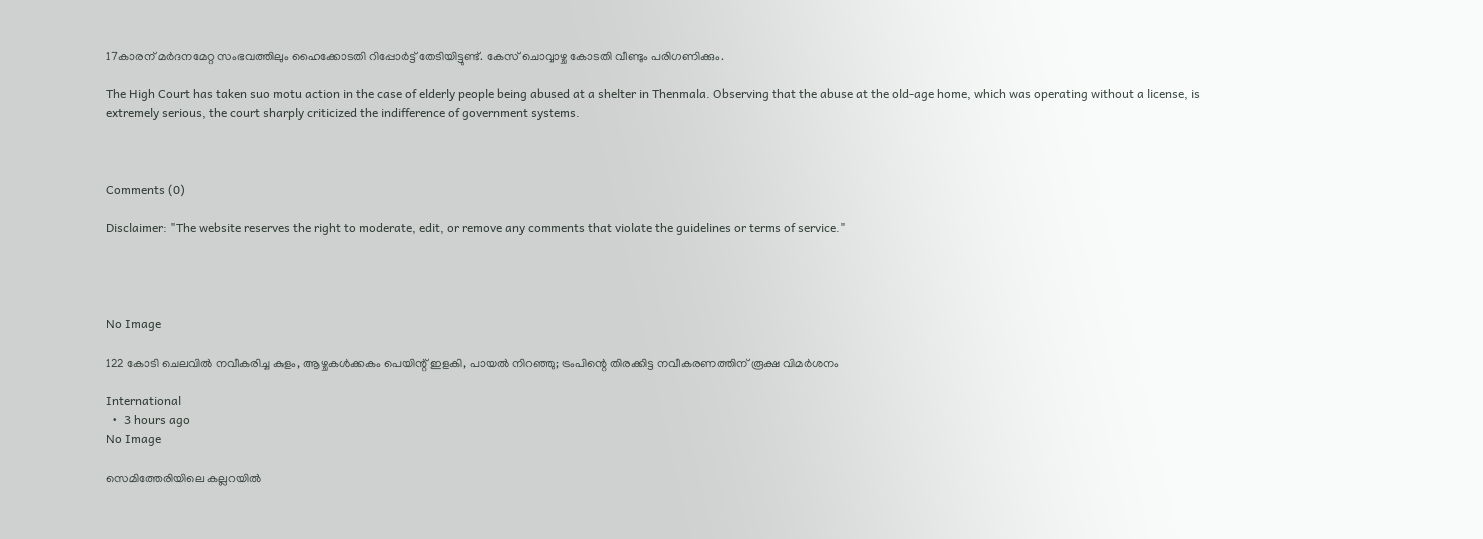17കാരന് മര്‍ദനമേറ്റ സംഭവത്തിലും ഹൈക്കോടതി റിപ്പോര്‍ട്ട് തേടിയിട്ടുണ്ട്. കേസ് ചൊവ്വാഴ്ച കോടതി വീണ്ടും പരിഗണിക്കും.

The High Court has taken suo motu action in the case of elderly people being abused at a shelter in Thenmala. Observing that the abuse at the old-age home, which was operating without a license, is extremely serious, the court sharply criticized the indifference of government systems.



Comments (0)

Disclaimer: "The website reserves the right to moderate, edit, or remove any comments that violate the guidelines or terms of service."




No Image

122 കോടി ചെലവില്‍ നവീകരിച്ച കുളം, ആഴ്ചകള്‍ക്കകം പെയിന്റ് ഇളകി, പായല്‍ നിറഞ്ഞു; ട്രംപിന്റെ തിരക്കിട്ട നവീകരണത്തിന് രൂക്ഷ വിമര്‍ശനം

International
  •  3 hours ago
No Image

സെമിത്തേരിയിലെ കല്ലറയില്‍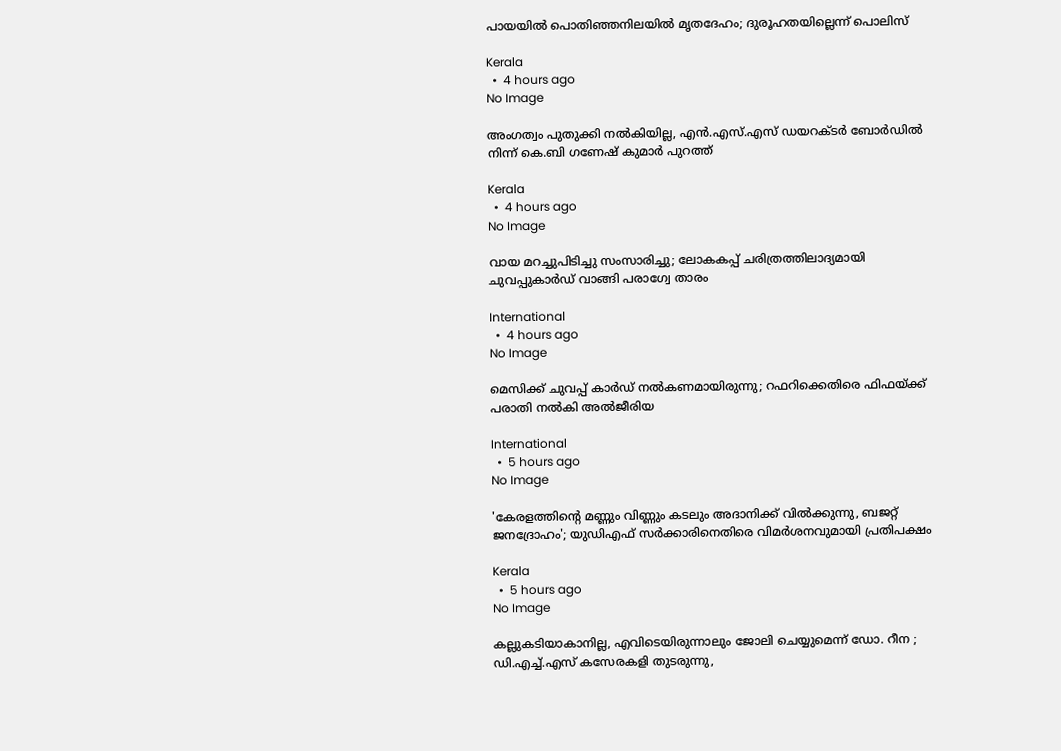പായയില്‍ പൊതിഞ്ഞനിലയില്‍ മൃതദേഹം; ദുരൂഹതയില്ലെന്ന് പൊലിസ്

Kerala
  •  4 hours ago
No Image

അംഗത്വം പുതുക്കി നല്‍കിയില്ല, എന്‍.എസ്.എസ് ഡയറക്ടര്‍ ബോര്‍ഡില്‍ നിന്ന് കെ.ബി ഗണേഷ് കുമാര്‍ പുറത്ത്

Kerala
  •  4 hours ago
No Image

വായ മറച്ചുപിടിച്ചു സംസാരിച്ചു; ലോകകപ്പ് ചരിത്രത്തിലാദ്യമായി ചുവപ്പുകാർഡ് വാങ്ങി പരാഗ്വേ താരം

International
  •  4 hours ago
No Image

മെസിക്ക് ചുവപ്പ് കാർഡ് നൽകണമായിരുന്നു; റഫറിക്കെതിരെ ഫിഫയ്ക്ക് പരാതി നൽകി അൽജീരിയ

International
  •  5 hours ago
No Image

'കേരളത്തിന്റെ മണ്ണും വിണ്ണും കടലും അദാനിക്ക് വിൽക്കുന്നു, ബജറ്റ് ജനദ്രോഹം'; യുഡിഎഫ് സർക്കാരിനെതിരെ വിമർശനവുമായി പ്രതിപക്ഷം

Kerala
  •  5 hours ago
No Image

കല്ലുകടിയാകാനില്ല, എവിടെയിരുന്നാലും ജോലി ചെയ്യുമെന്ന് ഡോ. റീന ; ഡി.എച്ച്.എസ് കസേരകളി തുടരുന്നു,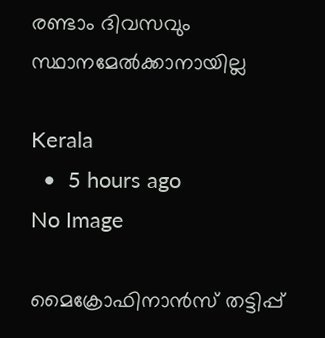രണ്ടാം ദിവസവും സ്ഥാനമേല്‍ക്കാനായില്ല

Kerala
  •  5 hours ago
No Image

മൈക്രോഫിനാൻസ് തട്ടിപ്പ്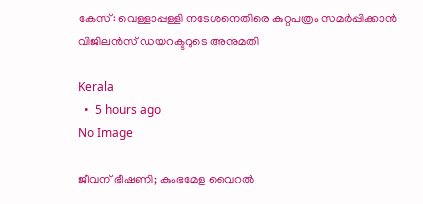കേസ്: വെള്ളാപ്പള്ളി നടേശനെതിരെ കുറ്റപത്രം സമർപ്പിക്കാൻ വിജിലൻസ് ഡയറക്ടറുടെ അനുമതി

Kerala
  •  5 hours ago
No Image

ജീവന് ഭീഷണി; കുംഭമേള വൈറല്‍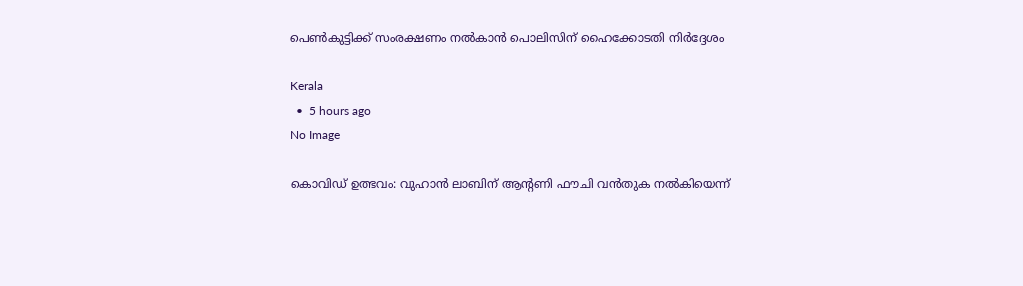പെണ്‍കുട്ടിക്ക് സംരക്ഷണം നല്‍കാന്‍ പൊലിസിന് ഹൈക്കോടതി നിര്‍ദ്ദേശം

Kerala
  •  5 hours ago
No Image

കൊവിഡ് ഉത്ഭവം: വുഹാന്‍ ലാബിന് ആന്റണി ഫൗചി വൻതുക നൽകിയെന്ന്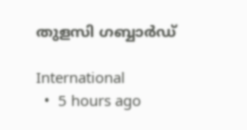തുളസി ഗബ്ബാര്‍ഡ്

International
  •  5 hours ago